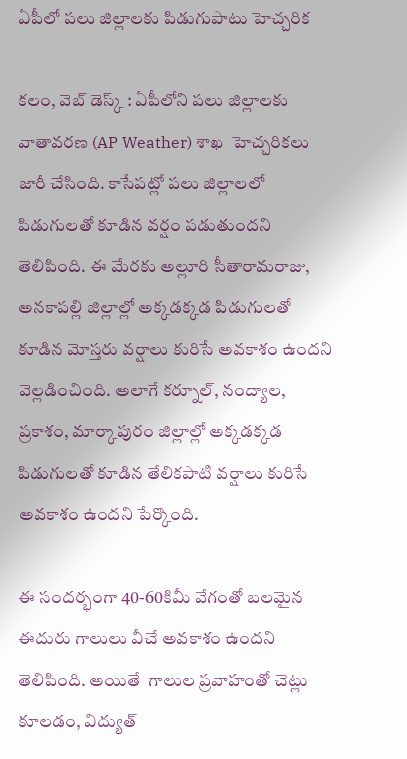ఏపీలో పలు జిల్లాలకు పిడుగుపాటు హెచ్చరిక

కలం, వెబ్ డెస్క్ : ఏపీలోని పలు జిల్లాలకు వాతావరణ (AP Weather) శాఖ  హెచ్చరికలు జారీ చేసింది. కాసేపట్లో పలు జిల్లాలలో పిడుగులతో కూడిన వర్షం పడుతుందని తెలిపింది. ఈ మేరకు అల్లూరి సీతారామరాజు, అనకాపల్లి జిల్లాల్లో అక్కడక్కడ పిడుగులతో కూడిన మోస్తరు వర్షాలు కురిసే అవకాశం ఉందని వెల్లడించింది. అలాగే కర్నూల్, నంద్యాల, ప్రకాశం, మార్కాపురం జిల్లాల్లో అక్కడక్కడ పిడుగులతో కూడిన తేలికపాటి వర్షాలు కురిసే అవకాశం ఉందని పేర్కొంది.

ఈ సందర్భంగా 40-60కిమీ వేగంతో బలమైన ఈదురు గాలులు వీచే అవకాశం ఉందని  తెలిపింది. అయితే  గాలుల ప్రవాహంతో చెట్లు కూలడం, విద్యుత్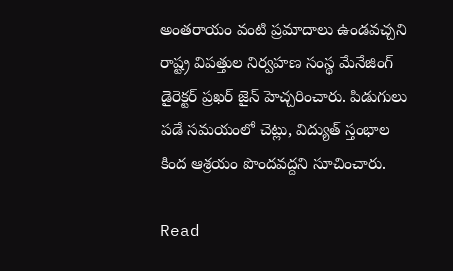అంతరాయం వంటి ప్రమాదాలు ఉండవచ్చని రాష్ట్ర విపత్తుల నిర్వహణ సంస్థ మేనేజింగ్ డైరెక్టర్ ప్రఖర్ జైన్ హెచ్చరించారు. పిడుగులు పడే సమయంలో చెట్లు, విద్యుత్ స్తంభాల కింద ఆశ్రయం పొందవద్దని సూచించారు.

Read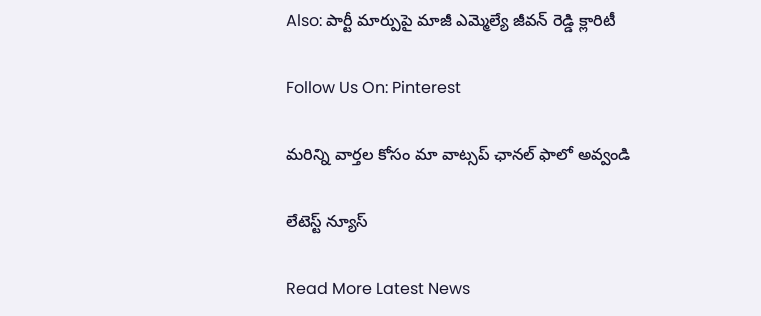Also: పార్టీ మార్పుపై మాజీ ఎమ్మెల్యే జీవన్ రెడ్డి క్లారిటీ

Follow Us On: Pinterest

మ‌రిన్ని వార్త‌ల కోసం మా వాట్స‌ప్ ఛాన‌ల్ ఫాలో అవ్వండి

లేటెస్ట్ న్యూస్‌

Read More Latest News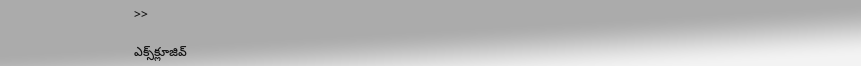>>

ఎక్స్‌క్లూజివ్‌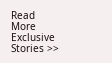Read More Exclusive Stories >>